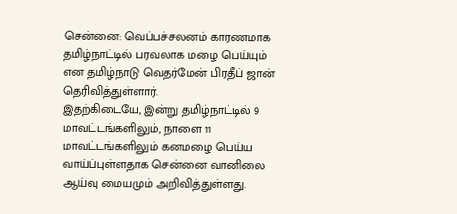சென்னை: வெப்பச்சலனம் காரணமாக தமிழ்நாட்டில் பரவலாக மழை பெய்யும் என தமிழ்நாடு வெதர்மேன் பிரதீப் ஜான் தெரிவித்துள்ளார்.
இதற்கிடையே, இன்று தமிழ்நாட்டில் 9 மாவட்டங்களிலும், நாளை 11 மாவட்டங்களிலும் கனமழை பெய்ய வாய்ப்புள்ளதாக சென்னை வானிலை ஆய்வு மையமும் அறிவித்துள்ளது.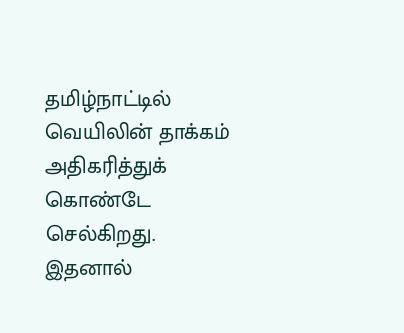தமிழ்நாட்டில் வெயிலின் தாக்கம் அதிகரித்துக் கொண்டே செல்கிறது. இதனால்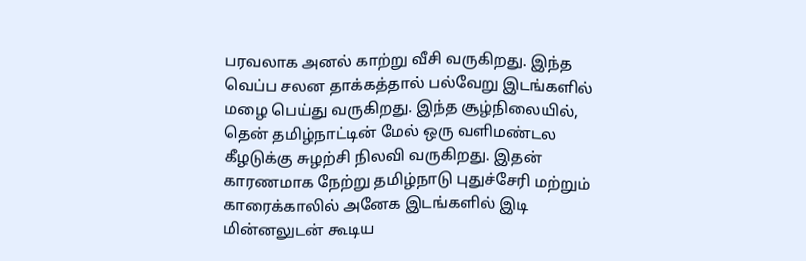பரவலாக அனல் காற்று வீசி வருகிறது. இந்த வெப்ப சலன தாக்கத்தால் பல்வேறு இடங்களில் மழை பெய்து வருகிறது. இந்த சூழ்நிலையில், தென் தமிழ்நாட்டின் மேல் ஒரு வளிமண்டல கீழடுக்கு சுழற்சி நிலவி வருகிறது. இதன் காரணமாக நேற்று தமிழ்நாடு புதுச்சேரி மற்றும் காரைக்காலில் அனேக இடங்களில் இடி மின்னலுடன் கூடிய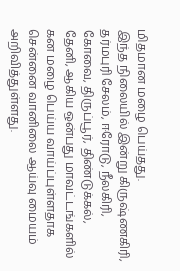மிதமான மழை பெய்தது.
இந்த நிலையில் இன்று கிருஷ்ணகிரி, தர்மபுரி சேலம், ஈரோடு, நீலகிரி, கோவை, திருப்பூர், திண்டுக்கல், தேனி, ஆகிய ஒன்பது மாவட்டங்களில் கன மழை பெய்ய வாய்ப்புள்ளதாக சென்னை வானிலை ஆய்வு மையம் அறிவித்துள்ளது.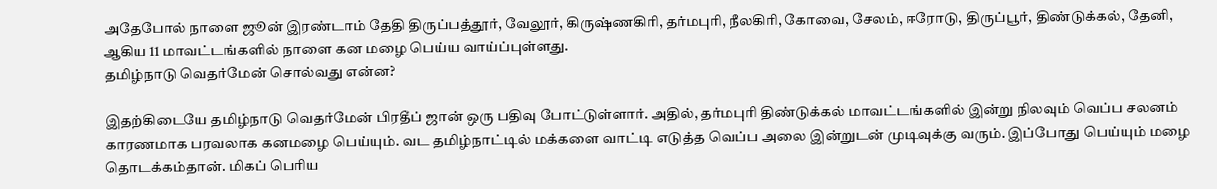அதேபோல் நாளை ஜூன் இரண்டாம் தேதி திருப்பத்தூர், வேலூர், கிருஷ்ணகிரி, தர்மபுரி, நீலகிரி, கோவை, சேலம், ஈரோடு, திருப்பூர், திண்டுக்கல், தேனி, ஆகிய 11 மாவட்டங்களில் நாளை கன மழை பெய்ய வாய்ப்புள்ளது.
தமிழ்நாடு வெதர்மேன் சொல்வது என்ன?

இதற்கிடையே தமிழ்நாடு வெதர்மேன் பிரதீப் ஜான் ஒரு பதிவு போட்டுள்ளார். அதில், தர்மபுரி திண்டுக்கல் மாவட்டங்களில் இன்று நிலவும் வெப்ப சலனம் காரணமாக பரவலாக கனமழை பெய்யும். வட தமிழ்நாட்டில் மக்களை வாட்டி எடுத்த வெப்ப அலை இன்றுடன் முடிவுக்கு வரும். இப்போது பெய்யும் மழை தொடக்கம்தான். மிகப் பெரிய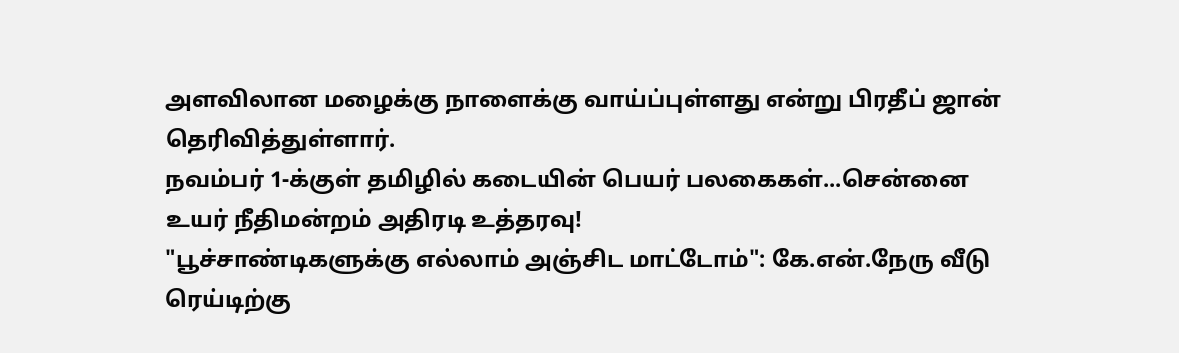அளவிலான மழைக்கு நாளைக்கு வாய்ப்புள்ளது என்று பிரதீப் ஜான் தெரிவித்துள்ளார்.
நவம்பர் 1-க்குள் தமிழில் கடையின் பெயர் பலகைகள்...சென்னை உயர் நீதிமன்றம் அதிரடி உத்தரவு!
"பூச்சாண்டிகளுக்கு எல்லாம் அஞ்சிட மாட்டோம்": கே.என்.நேரு வீடு ரெய்டிற்கு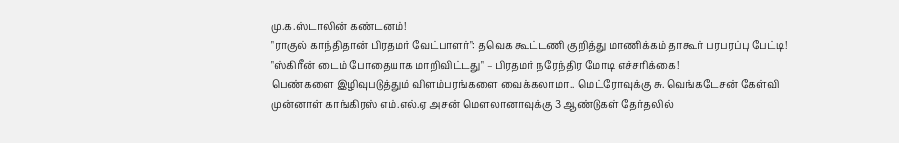மு.க.ஸ்டாலின் கண்டனம்!
"ராகுல் காந்திதான் பிரதமர் வேட்பாளர்": தவெக கூட்டணி குறித்து மாணிக்கம் தாகூர் பரபரப்பு பேட்டி!
"ஸ்கிரீன் டைம் போதையாக மாறிவிட்டது" – பிரதமர் நரேந்திர மோடி எச்சரிக்கை!
பெண்களை இழிவுபடுத்தும் விளம்பரங்களை வைக்கலாமா.. மெட்ரோவுக்கு சு. வெங்கடேசன் கேள்வி
முன்னாள் காங்கிரஸ் எம்.எல்.ஏ அசன் மௌலானாவுக்கு 3 ஆண்டுகள் தேர்தலில்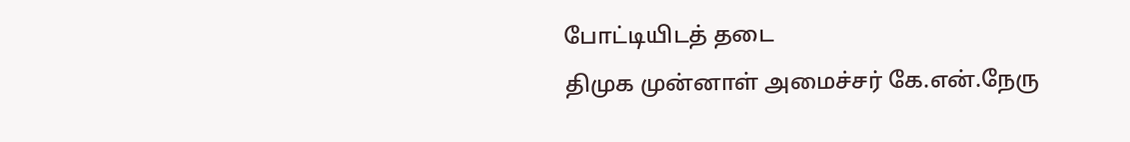போட்டியிடத் தடை
திமுக முன்னாள் அமைச்சர் கே.என்.நேரு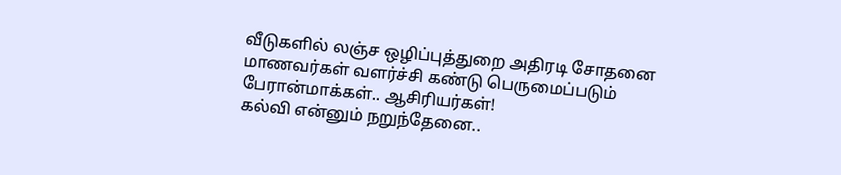வீடுகளில் லஞ்ச ஒழிப்புத்துறை அதிரடி சோதனை
மாணவர்கள் வளர்ச்சி கண்டு பெருமைப்படும் பேரான்மாக்கள்.. ஆசிரியர்கள்!
கல்வி என்னும் நறுந்தேனை..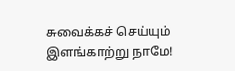சுவைக்கச் செய்யும் இளங்காற்று நாமே!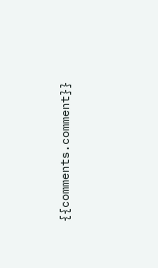{{comments.comment}}